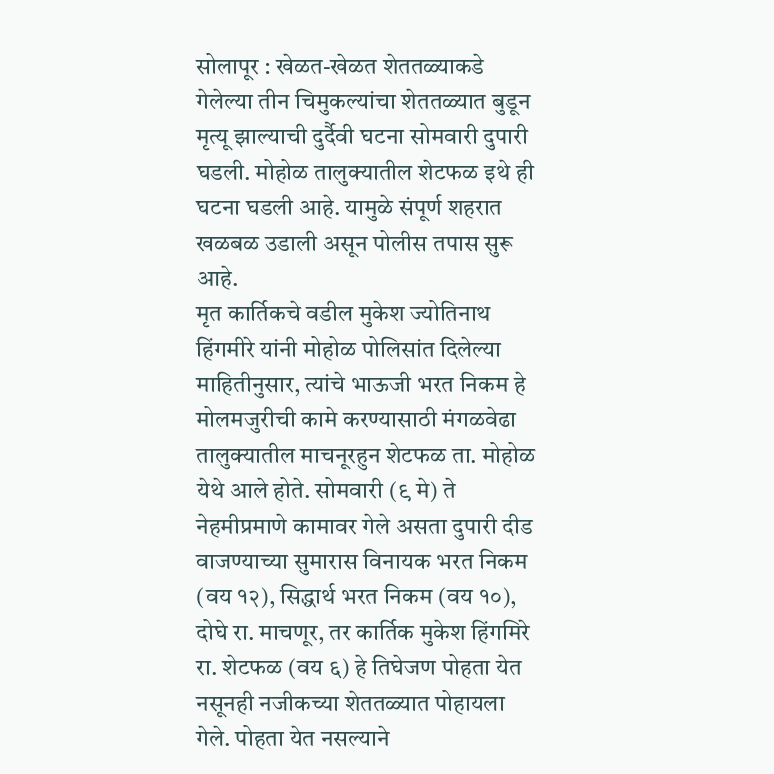सोलापूर : खेळत-खेळत शेततळ्याकडे गेलेल्या तीन चिमुकल्यांचा शेततळ्यात बुडून मृत्यू झाल्याची दुर्दैवी घटना सोमवारी दुपारी घडली. मोहोळ तालुक्यातील शेटफळ इथे ही घटना घडली आहे. यामुळे संपूर्ण शहरात खळबळ उडाली असून पोलीस तपास सुरू आहे.
मृत कार्तिकचे वडील मुकेश ज्योतिनाथ हिंगमीरे यांनी मोहोळ पोलिसांत दिलेल्या माहितीनुसार, त्यांचे भाऊजी भरत निकम हे मोलमजुरीची कामे करण्यासाठी मंगळवेढा तालुक्यातील माचनूरहुन शेटफळ ता. मोहोळ येथे आले होते. सोमवारी (९ मे) ते नेहमीप्रमाणे कामावर गेले असता दुपारी दीड वाजण्याच्या सुमारास विनायक भरत निकम (वय १२), सिद्धार्थ भरत निकम (वय १०), दोघे रा. माचणूर, तर कार्तिक मुकेश हिंगमिरे रा. शेटफळ (वय ६) हे तिघेजण पोहता येत नसूनही नजीकच्या शेततळ्यात पोहायला गेले. पोहता येत नसल्याने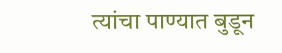त्यांचा पाण्यात बुडून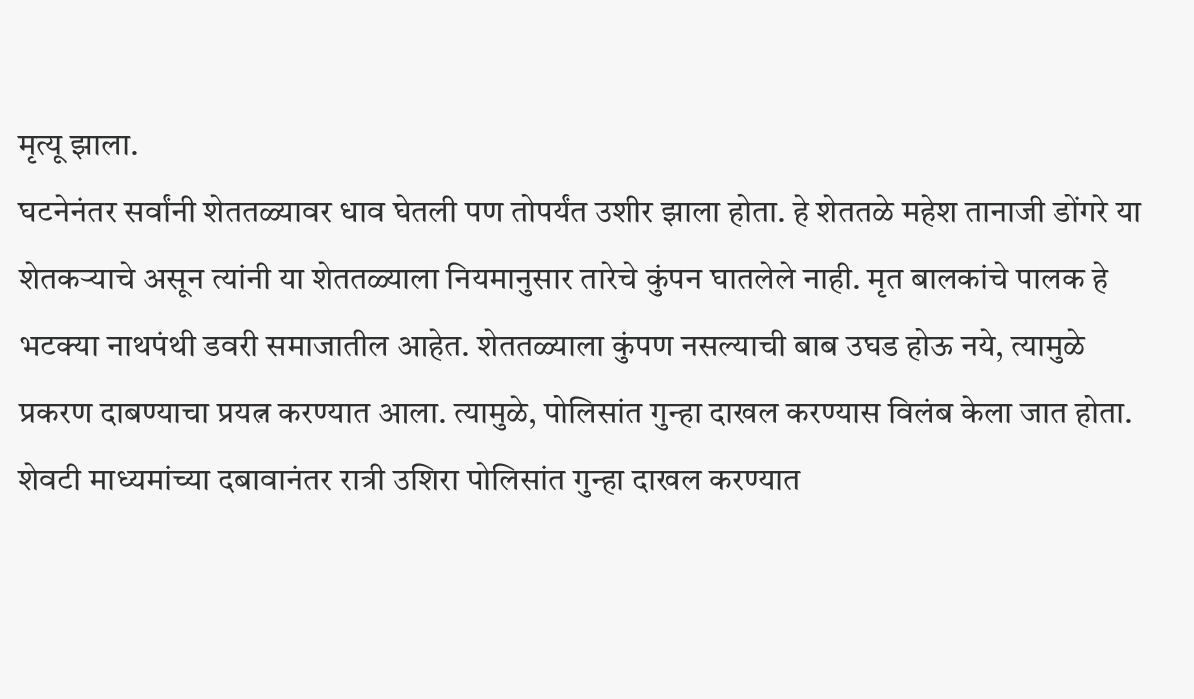मृत्यू झाला.
घटनेनंतर सर्वांनी शेततळ्यावर धाव घेतली पण तोपर्यंत उशीर झाला होता. हे शेततळे महेश तानाजी डोंगरे या शेतकऱ्याचे असून त्यांनी या शेततळ्याला नियमानुसार तारेचे कुंपन घातलेले नाही. मृत बालकांचे पालक हे भटक्या नाथपंथी डवरी समाजातील आहेत. शेततळ्याला कुंपण नसल्याची बाब उघड होऊ नये, त्यामुळे प्रकरण दाबण्याचा प्रयत्न करण्यात आला. त्यामुळे, पोलिसांत गुन्हा दाखल करण्यास विलंब केला जात होता. शेवटी माध्यमांच्या दबावानंतर रात्री उशिरा पोलिसांत गुन्हा दाखल करण्यात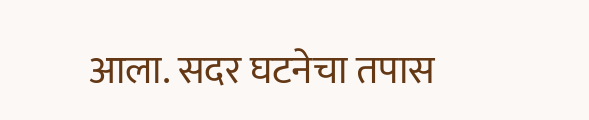आला. सदर घटनेचा तपास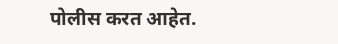पोलीस करत आहेत.